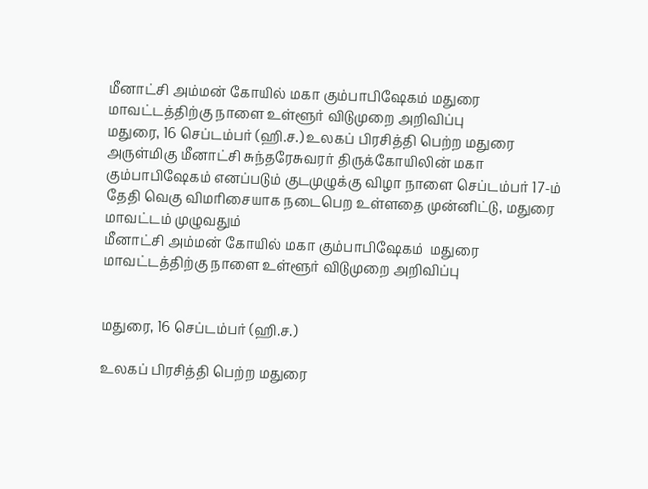மீனாட்சி அம்மன் கோயில் மகா கும்பாபிஷேகம் மதுரை மாவட்டத்திற்கு நாளை உள்ளூர் விடுமுறை அறிவிப்பு
மதுரை, 16 செப்டம்பர் (ஹி.ச.) உலகப் பிரசித்தி பெற்ற மதுரை அருள்மிகு மீனாட்சி சுந்தரேசுவரர் திருக்கோயிலின் மகா கும்பாபிஷேகம் எனப்படும் குடமுழுக்கு விழா நாளை செப்டம்பர் 17-ம் தேதி வெகு விமரிசையாக நடைபெற உள்ளதை முன்னிட்டு, மதுரை மாவட்டம் முழுவதும்
மீனாட்சி அம்மன் கோயில் மகா கும்பாபிஷேகம்  மதுரை மாவட்டத்திற்கு நாளை உள்ளூர் விடுமுறை அறிவிப்பு


மதுரை, 16 செப்டம்பர் (ஹி.ச.)

உலகப் பிரசித்தி பெற்ற மதுரை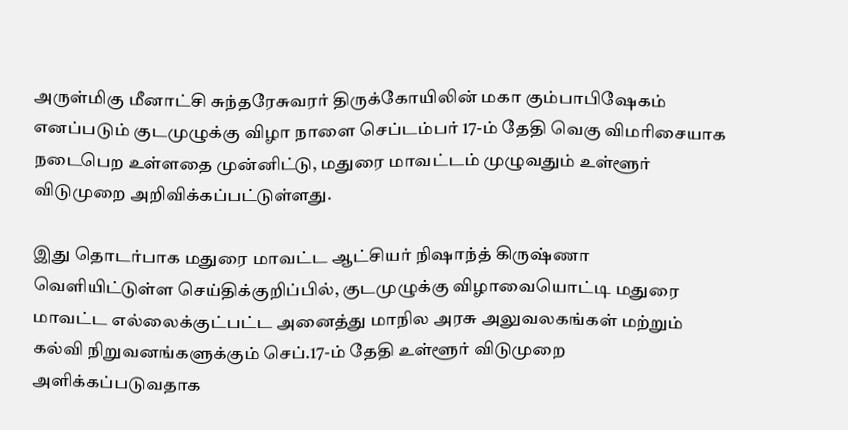அருள்மிகு மீனாட்சி சுந்தரேசுவரர் திருக்கோயிலின் மகா கும்பாபிஷேகம் எனப்படும் குடமுழுக்கு விழா நாளை செப்டம்பர் 17-ம் தேதி வெகு விமரிசையாக நடைபெற உள்ளதை முன்னிட்டு, மதுரை மாவட்டம் முழுவதும் உள்ளூர் விடுமுறை அறிவிக்கப்பட்டுள்ளது.

இது தொடர்பாக மதுரை மாவட்ட ஆட்சியர் நிஷாந்த் கிருஷ்ணா வெளியிட்டுள்ள செய்திக்குறிப்பில், குடமுழுக்கு விழாவையொட்டி மதுரை மாவட்ட எல்லைக்குட்பட்ட அனைத்து மாநில அரசு அலுவலகங்கள் மற்றும் கல்வி நிறுவனங்களுக்கும் செப்.17-ம் தேதி உள்ளூர் விடுமுறை அளிக்கப்படுவதாக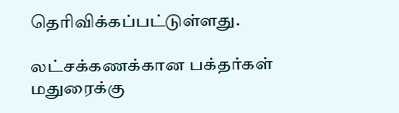தெரிவிக்கப்பட்டுள்ளது.

லட்சக்கணக்கான பக்தர்கள் மதுரைக்கு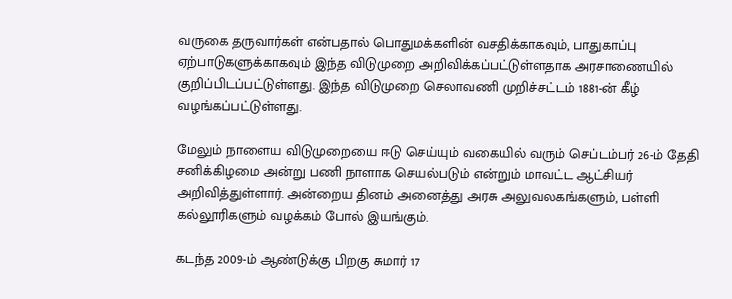வருகை தருவார்கள் என்பதால் பொதுமக்களின் வசதிக்காகவும், பாதுகாப்பு ஏற்பாடுகளுக்காகவும் இந்த விடுமுறை அறிவிக்கப்பட்டுள்ளதாக அரசாணையில் குறிப்பிடப்பட்டுள்ளது. இந்த விடுமுறை செலாவணி முறிச்சட்டம் 1881-ன் கீழ் வழங்கப்பட்டுள்ளது.

மேலும் நாளைய விடுமுறையை ஈடு செய்யும் வகையில் வரும் செப்டம்பர் 26-ம் தேதி சனிக்கிழமை அன்று பணி நாளாக செயல்படும் என்றும் மாவட்ட ஆட்சியர் அறிவித்துள்ளார். அன்றைய தினம் அனைத்து அரசு அலுவலகங்களும், பள்ளி கல்லூரிகளும் வழக்கம் போல் இயங்கும்.

கடந்த 2009-ம் ஆண்டுக்கு பிறகு சுமார் 17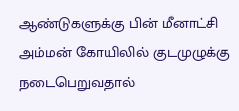ஆண்டுகளுக்கு பின் மீனாட்சி அம்மன் கோயிலில் குடமுழுக்கு நடைபெறுவதால்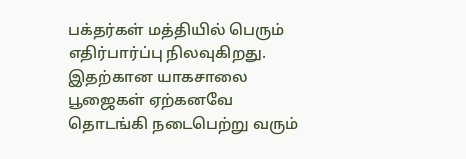பக்தர்கள் மத்தியில் பெரும் எதிர்பார்ப்பு நிலவுகிறது. இதற்கான யாகசாலை பூஜைகள் ஏற்கனவே தொடங்கி நடைபெற்று வரும்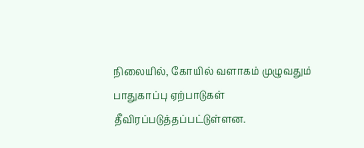நிலையில், கோயில் வளாகம் முழுவதும் பாதுகாப்பு ஏற்பாடுகள் தீவிரப்படுத்தப்பட்டுள்ளன.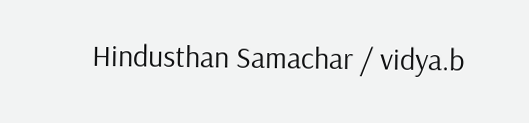Hindusthan Samachar / vidya.b